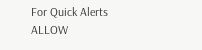For Quick Alerts
ALLOW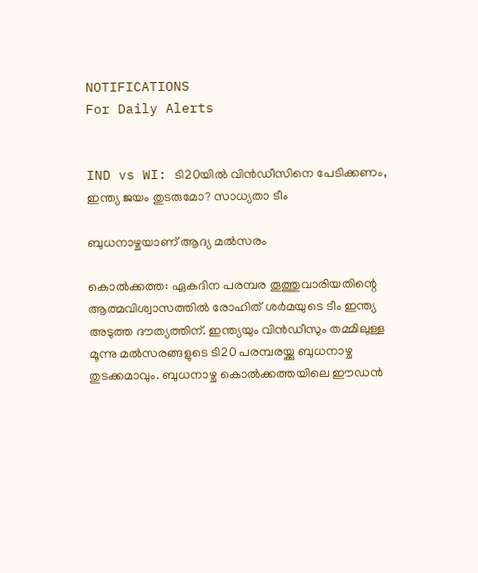NOTIFICATIONS
For Daily Alerts


IND vs WI: ടി20യില്‍ വിന്‍ഡീസിനെ പേടിക്കണം, ഇന്ത്യ ജയം തുടരുമോ? സാധ്യതാ ടീം

ബുധനാഴ്ചയാണ് ആദ്യ മല്‍സരം

കൊല്‍ക്കത്ത: ഏകദിന പരമ്പര തൂത്തുവാരിയതിന്റെ ആത്മവിശ്വാസത്തില്‍ രോഹിത് ശര്‍മയുടെ ടീം ഇന്ത്യ അടുത്ത ദൗത്യത്തിന്. ഇന്ത്യയും വിന്‍ഡീസും തമ്മിലുള്ള മൂന്നു മല്‍സരങ്ങളുടെ ടി20 പരമ്പരയ്ക്കു ബുധനാഴ്ച തുടക്കമാവും. ബുധനാഴ്ച കൊല്‍ക്കത്തയിലെ ഈഡന്‍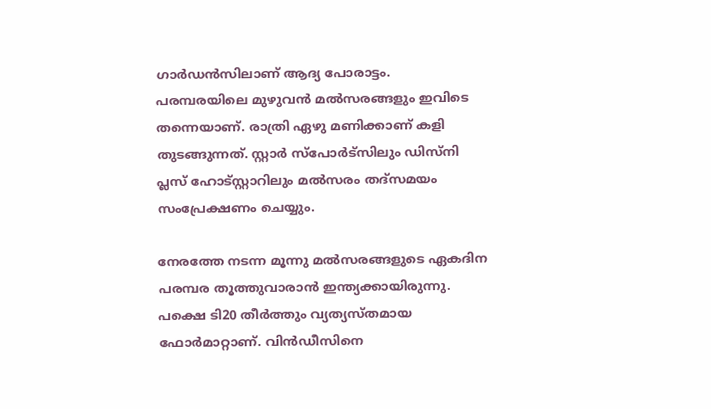ഗാര്‍ഡന്‍സിലാണ് ആദ്യ പോരാട്ടം. പരമ്പരയിലെ മുഴുവന്‍ മല്‍സരങ്ങളും ഇവിടെ തന്നെയാണ്. രാത്രി ഏഴു മണിക്കാണ് കളി തുടങ്ങുന്നത്. സ്റ്റാര്‍ സ്‌പോര്‍ട്‌സിലും ഡിസ്‌നി പ്ലസ് ഹോട്‌സ്റ്റാറിലും മല്‍സരം തദ്‌സമയം സംപ്രേക്ഷണം ചെയ്യും.

നേരത്തേ നടന്ന മൂന്നു മല്‍സരങ്ങളുടെ ഏകദിന പരമ്പര തൂത്തുവാരാന്‍ ഇന്ത്യക്കായിരുന്നു. പക്ഷെ ടി20 തീര്‍ത്തും വ്യത്യസ്തമായ ഫോര്‍മാറ്റാണ്. വിന്‍ഡീസിനെ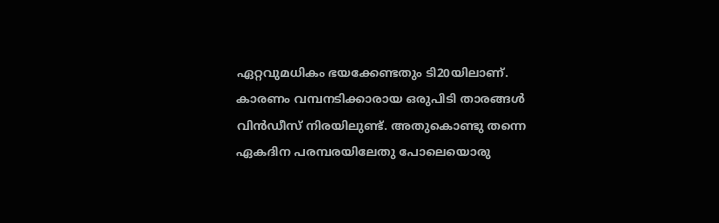ഏറ്റവുമധികം ഭയക്കേണ്ടതും ടി20യിലാണ്. കാരണം വമ്പനടിക്കാരായ ഒരുപിടി താരങ്ങള്‍ വിന്‍ഡീസ് നിരയിലുണ്ട്. അതുകൊണ്ടു തന്നെ ഏകദിന പരമ്പരയിലേതു പോലെയൊരു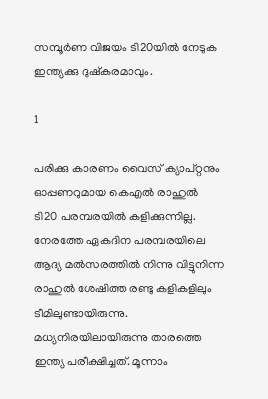സമ്പൂര്‍ണ വിജയം ടി20യില്‍ നേടുക ഇന്ത്യക്കു ദുഷ്‌കരമാവും.

1

പരിക്കു കാരണം വൈസ് ക്യാപ്റ്റനും ഓപ്പണറുമായ കെഎല്‍ രാഹുല്‍ ടി20 പരമ്പരയില്‍ കളിക്കുന്നില്ല. നേരത്തേ ഏകദിന പരമ്പരയിലെ ആദ്യ മല്‍സരത്തില്‍ നിന്നു വിട്ടുനിന്ന രാഹുല്‍ ശേഷിത്ത രണ്ടു കളികളിലും ടീമിലുണ്ടായിരുന്നു. മധ്യനിരയിലായിരുന്നു താരത്തെ ഇന്ത്യ പരീക്ഷിച്ചത്. മൂന്നാം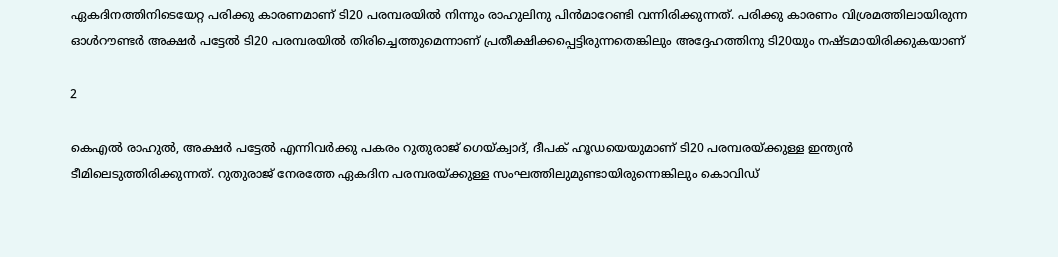ഏകദിനത്തിനിടെയേറ്റ പരിക്കു കാരണമാണ് ടി20 പരമ്പരയില്‍ നിന്നും രാഹുലിനു പിന്‍മാറേണ്ടി വന്നിരിക്കുന്നത്. പരിക്കു കാരണം വിശ്രമത്തിലായിരുന്ന ഓള്‍റൗണ്ടര്‍ അക്ഷര്‍ പട്ടേല്‍ ടി20 പരമ്പരയില്‍ തിരിച്ചെത്തുമെന്നാണ് പ്രതീക്ഷിക്കപ്പെട്ടിരുന്നതെങ്കിലും അദ്ദേഹത്തിനു ടി20യും നഷ്ടമായിരിക്കുകയാണ്

2

കെഎല്‍ രാഹുല്‍, അക്ഷര്‍ പട്ടേല്‍ എന്നിവര്‍ക്കു പകരം റുതുരാജ് ഗെയ്ക്വാദ്, ദീപക് ഹൂഡയെയുമാണ് ടി20 പരമ്പരയ്ക്കുള്ള ഇന്ത്യന്‍ ടീമിലെടുത്തിരിക്കുന്നത്. റുതുരാജ് നേരത്തേ ഏകദിന പരമ്പരയ്ക്കുള്ള സംഘത്തിലുമുണ്ടായിരുന്നെങ്കിലും കൊവിഡ്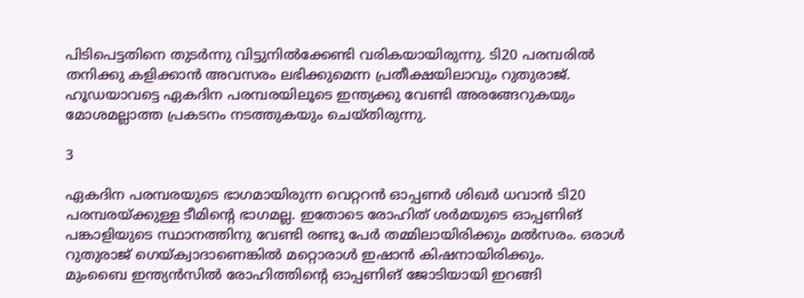പിടിപെട്ടതിനെ തുടര്‍ന്നു വിട്ടുനില്‍ക്കേണ്ടി വരികയായിരുന്നു. ടി20 പരമ്പരില്‍ തനിക്കു കളിക്കാന്‍ അവസരം ലഭിക്കുമെന്ന പ്രതീക്ഷയിലാവും റുതുരാജ്. ഹൂഡയാവട്ടെ ഏകദിന പരമ്പരയിലൂടെ ഇന്ത്യക്കു വേണ്ടി അരങ്ങേറുകയും മോശമല്ലാത്ത പ്രകടനം നടത്തുകയും ചെയ്തിരുന്നു.

3

ഏകദിന പരമ്പരയുടെ ഭാഗമായിരുന്ന വെറ്ററന്‍ ഓപ്പണര്‍ ശിഖര്‍ ധവാന്‍ ടി20 പരമ്പരയ്ക്കുള്ള ടീമിന്റെ ഭാഗമല്ല. ഇതോടെ രോഹിത് ശര്‍മയുടെ ഓപ്പണിങ് പങ്കാളിയുടെ സ്ഥാനത്തിനു വേണ്ടി രണ്ടു പേര്‍ തമ്മിലായിരിക്കും മല്‍സരം. ഒരാള്‍ റുതുരാജ് ഗെയ്ക്വാദാണെങ്കില്‍ മറ്റൊരാള്‍ ഇഷാന്‍ കിഷനായിരിക്കും.
മുംബൈ ഇന്ത്യന്‍സില്‍ രോഹിത്തിന്റെ ഓപ്പണിങ് ജോടിയായി ഇറങ്ങി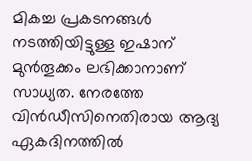മികച്ച പ്രകടനങ്ങള്‍ നടത്തിയിട്ടുള്ള ഇഷാന് മുന്‍തൂക്കം ലഭിക്കാനാണ് സാധ്യത. നേരത്തേ വിന്‍ഡീസിനെതിരായ ആദ്യ ഏകദിനത്തില്‍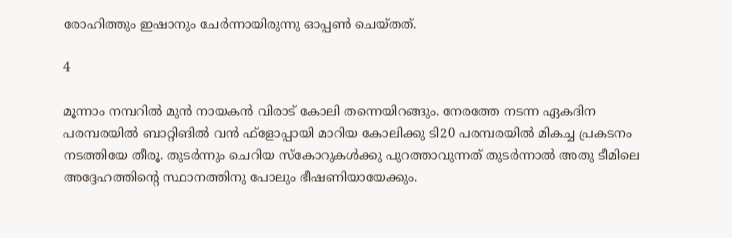രോഹിത്തും ഇഷാനും ചേര്‍ന്നായിരുന്നു ഓപ്പണ്‍ ചെയ്തത്.

4

മൂന്നാം നമ്പറില്‍ മുന്‍ നായകന്‍ വിരാട് കോലി തന്നെയിറങ്ങും. നേരത്തേ നടന്ന ഏകദിന പരമ്പരയില്‍ ബാറ്റിങില്‍ വന്‍ ഫ്‌ളോപ്പായി മാറിയ കോലിക്കു ടി20 പരമ്പരയില്‍ മികച്ച പ്രകടനം നടത്തിയേ തീരൂ. തുടര്‍ന്നും ചെറിയ സ്‌കോറുകള്‍ക്കു പുറത്താവുന്നത് തുടര്‍ന്നാല്‍ അതു ടീമിലെ അദ്ദേഹത്തിന്റെ സ്ഥാനത്തിനു പോലും ഭീഷണിയായേക്കും.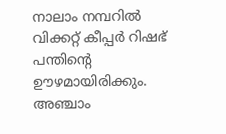നാലാം നമ്പറില്‍ വിക്കറ്റ് കീപ്പര്‍ റിഷഭ് പന്തിന്റെ ഊഴമായിരിക്കും. അഞ്ചാം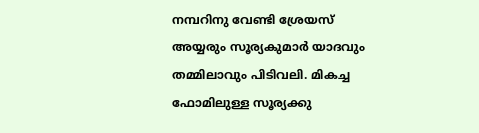നമ്പറിനു വേണ്ടി ശ്രേയസ് അയ്യരും സൂര്യകുമാര്‍ യാദവും തമ്മിലാവും പിടിവലി. മികച്ച ഫോമിലുള്ള സൂര്യക്കു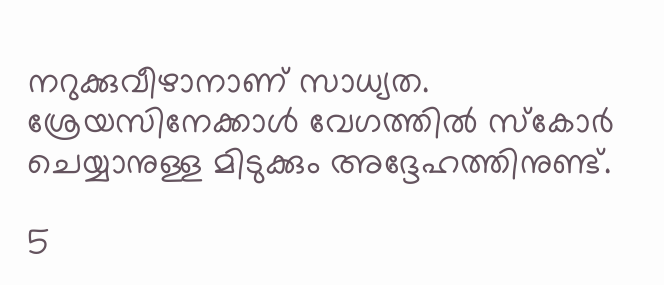നറുക്കുവീഴാനാണ് സാധ്യത. ശ്രേയസിനേക്കാള്‍ വേഗത്തില്‍ സ്‌കോര്‍ ചെയ്യാനുള്ള മിടുക്കും അദ്ദേഹത്തിനുണ്ട്.

5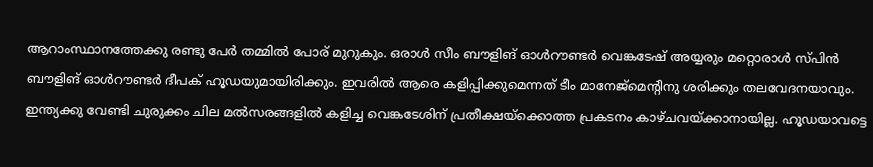ആറാംസ്ഥാനത്തേക്കു രണ്ടു പേര്‍ തമ്മില്‍ പോര് മുറുകും. ഒരാള്‍ സീം ബൗളിങ് ഓള്‍റൗണ്ടര്‍ വെങ്കടേഷ് അയ്യരും മറ്റൊരാള്‍ സ്പിന്‍ ബൗളിങ് ഓള്‍റൗണ്ടര്‍ ദീപക് ഹൂഡയുമായിരിക്കും. ഇവരില്‍ ആരെ കളിപ്പിക്കുമെന്നത് ടീം മാനേജ്‌മെന്റിനു ശരിക്കും തലവേദനയാവും.
ഇന്ത്യക്കു വേണ്ടി ചുരുക്കം ചില മല്‍സരങ്ങളില്‍ കളിച്ച വെങ്കടേശിന് പ്രതീക്ഷയ്‌ക്കൊത്ത പ്രകടനം കാഴ്ചവയ്ക്കാനായില്ല. ഹൂഡയാവട്ടെ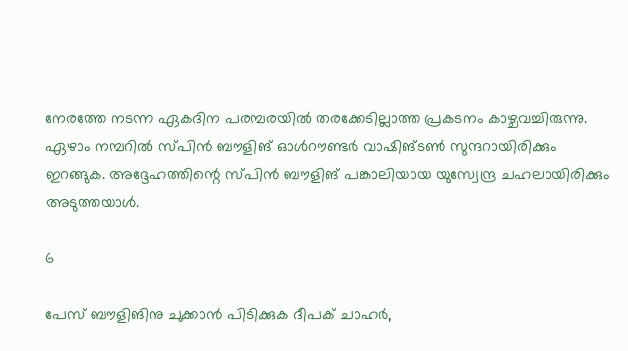നേരത്തേ നടന്ന ഏകദിന പരമ്പരയില്‍ തരക്കേടില്ലാത്ത പ്രകടനം കാഴ്ചവച്ചിരുന്നു.
ഏഴാം നമ്പറില്‍ സ്പിന്‍ ബൗളിങ് ഓള്‍റൗണ്ടര്‍ വാഷിങ്ടണ്‍ സുന്ദറായിരിക്കും ഇറങ്ങുക. അദ്ദേഹത്തിന്റെ സ്പിന്‍ ബൗളിങ് പങ്കാലിയായ യുസ്വേന്ദ്ര ചഹലായിരിക്കും അടുത്തയാള്‍.

6

പേസ് ബൗളിങിനു ചുക്കാന്‍ പിടിക്കുക ദീപക് ചാഹര്‍,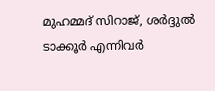മുഹമ്മദ് സിറാജ്, ശര്‍ദ്ദുല്‍ ടാക്കൂര്‍ എന്നിവര്‍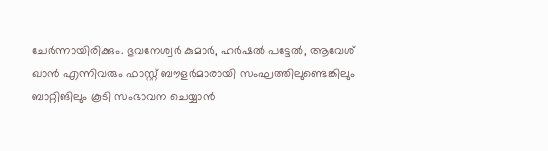ചേര്‍ന്നായിരിക്കും. ഭുവനേശ്വര്‍ കുമാര്‍, ഹര്‍ഷല്‍ പട്ടേല്‍, ആവേശ് ഖാന്‍ എന്നിവരും ഫാസ്റ്റ് ബൗളര്‍മാരായി സംഘത്തിലുണ്ടെങ്കിലും ബാറ്റിങിലും കൂടി സംഭാവന ചെയ്യാന്‍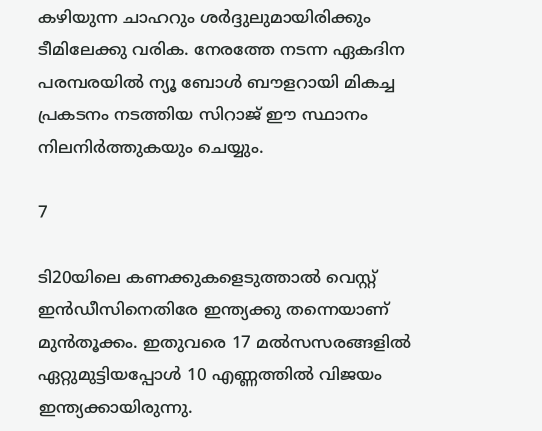കഴിയുന്ന ചാഹറും ശര്‍ദ്ദുലുമായിരിക്കും ടീമിലേക്കു വരിക. നേരത്തേ നടന്ന ഏകദിന പരമ്പരയില്‍ ന്യൂ ബോള്‍ ബൗളറായി മികച്ച പ്രകടനം നടത്തിയ സിറാജ് ഈ സ്ഥാനം നിലനിര്‍ത്തുകയും ചെയ്യും.

7

ടി20യിലെ കണക്കുകളെടുത്താല്‍ വെസ്റ്റ് ഇന്‍ഡീസിനെതിരേ ഇന്ത്യക്കു തന്നെയാണ് മുന്‍തൂക്കം. ഇതുവരെ 17 മല്‍സസരങ്ങളില്‍ ഏറ്റുമുട്ടിയപ്പോള്‍ 10 എണ്ണത്തില്‍ വിജയം ഇന്ത്യക്കായിരുന്നു.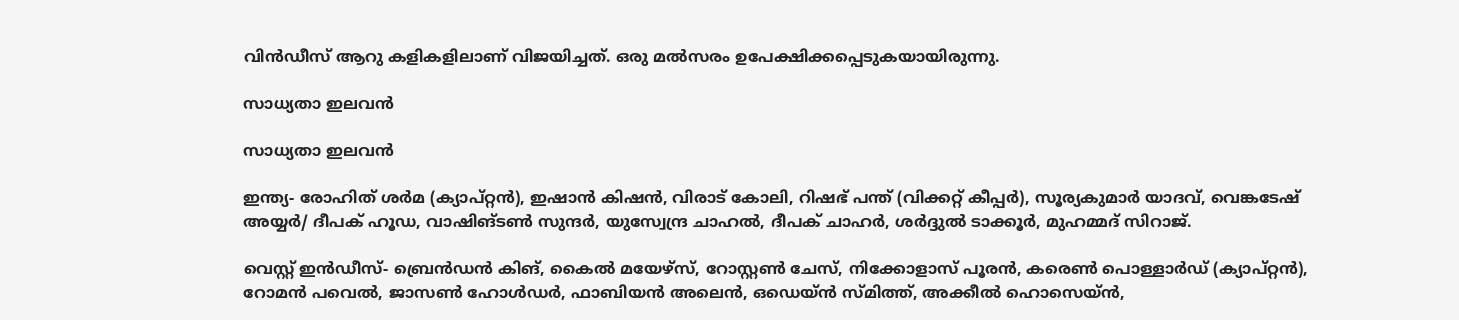വിന്‍ഡീസ് ആറു കളികളിലാണ് വിജയിച്ചത്. ഒരു മല്‍സരം ഉപേക്ഷിക്കപ്പെടുകയായിരുന്നു.

സാധ്യതാ ഇലവന്‍

സാധ്യതാ ഇലവന്‍

ഇന്ത്യ- രോഹിത് ശര്‍മ (ക്യാപ്റ്റന്‍), ഇഷാന്‍ കിഷന്‍, വിരാട് കോലി, റിഷഭ് പന്ത് (വിക്കറ്റ് കീപ്പര്‍), സൂര്യകുമാര്‍ യാദവ്, വെങ്കടേഷ് അയ്യര്‍/ ദീപക് ഹൂഡ, വാഷിങ്ടണ്‍ സുന്ദര്‍, യുസ്വേന്ദ്ര ചാഹല്‍, ദീപക് ചാഹര്‍, ശര്‍ദ്ദുല്‍ ടാക്കൂര്‍, മുഹമ്മദ് സിറാജ്.

വെസ്റ്റ് ഇന്‍ഡീസ്- ബ്രെന്‍ഡന്‍ കിങ്, കൈല്‍ മയേഴ്‌സ്, റോസ്റ്റണ്‍ ചേസ്, നിക്കോളാസ് പൂരന്‍, കരെണ്‍ പൊള്ളാര്‍ഡ് (ക്യാപ്റ്റന്‍), റോമന്‍ പവെല്‍, ജാസണ്‍ ഹോള്‍ഡര്‍, ഫാബിയന്‍ അലെന്‍, ഒഡെയ്ന്‍ സ്മിത്ത്, അക്കീല്‍ ഹൊസെയ്ന്‍,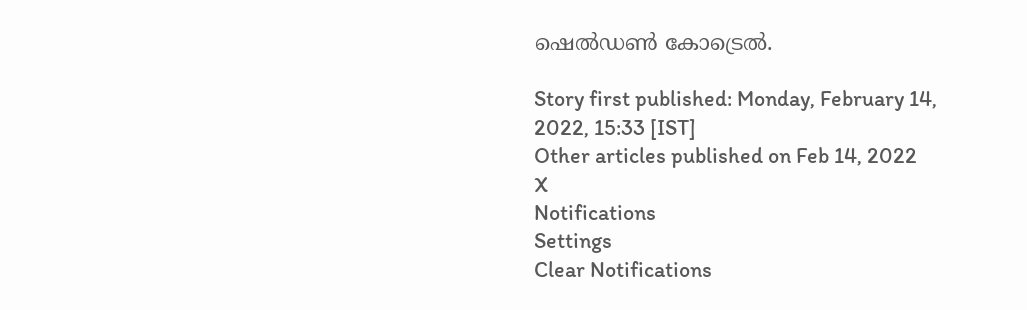ഷെല്‍ഡണ്‍ കോട്രെല്‍.

Story first published: Monday, February 14, 2022, 15:33 [IST]
Other articles published on Feb 14, 2022
X
Notifications
Settings
Clear Notifications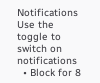Notifications
Use the toggle to switch on notifications
  • Block for 8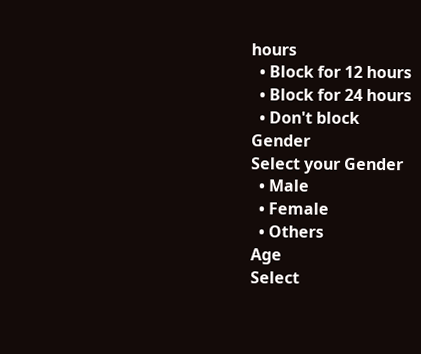hours
  • Block for 12 hours
  • Block for 24 hours
  • Don't block
Gender
Select your Gender
  • Male
  • Female
  • Others
Age
Select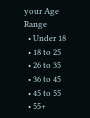your Age Range
  • Under 18
  • 18 to 25
  • 26 to 35
  • 36 to 45
  • 45 to 55
  • 55+